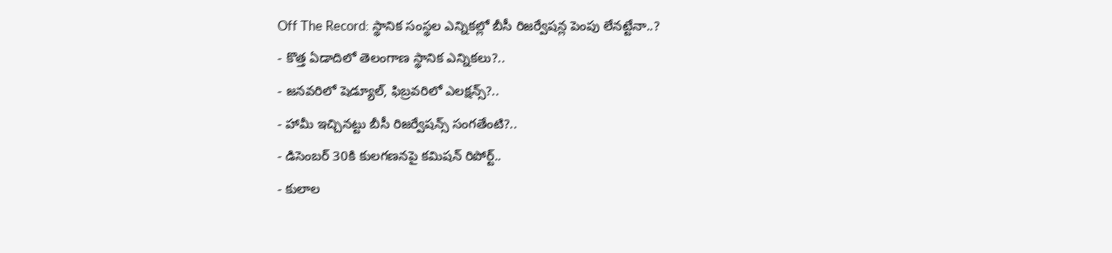Off The Record: స్థానిక సంస్థల ఎన్నికల్లో బీసీ రిజర్వేషన్ల పెంపు లేనట్టేనా..?
- కొత్త ఏడాదిలో తెలంగాణ స్థానిక ఎన్నికలు?..
- జనవరిలో షెడ్యూల్, ఫిబ్రవరిలో ఎలక్షన్స్?..
- హామీ ఇచ్చినట్టు బీసీ రిజర్వేషన్స్ సంగతేంటి?..
- డిసెంబర్ 30కి కులగణనపై కమిషన్ రిపోర్ట్..
- కులాల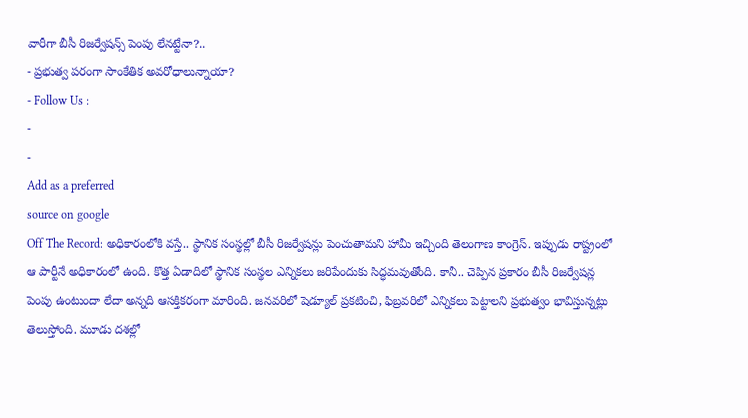వారీగా బీసీ రిజర్వేషన్స్ పెంపు లేనట్టేనా?..
- ప్రభుత్వ పరంగా సాంకేతిక అవరోధాలున్నాయా?
- Follow Us :
-
-
Add as a preferred
source on google
Off The Record: అధికారంలోకి వస్తే.. స్థానిక సంస్థల్లో బీసీ రిజర్వేషన్లు పెంచుతామని హామీ ఇచ్చింది తెలంగాణ కాంగ్రెస్. ఇప్పుడు రాష్ట్రంలో ఆ పార్టీనే అధికారంలో ఉంది. కొత్త ఏడాదిలో స్థానిక సంస్థల ఎన్నికలు జరిపేందుకు సిద్ధమవుతోంది. కానీ.. చెప్పిన ప్రకారం బీసీ రిజర్వేషన్ల పెంపు ఉంటుందా లేదా అన్నది ఆసక్తికరంగా మారింది. జనవరిలో షెడ్యూల్ ప్రకటించి, ఫిబ్రవరిలో ఎన్నికలు పెట్టాలని ప్రభుత్వం భావిస్తున్నట్లు తెలుస్తోంది. మూడు దశల్లో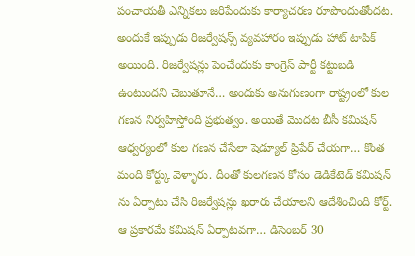పంచాయతీ ఎన్నికలు జరిపేందుకు కార్యాచరణ రూపొందుతోందట. అందుకే ఇప్పుడు రిజర్వేషన్స్ వ్యవహారం ఇప్పుడు హాట్ టాపిక్ అయింది. రిజర్వేషన్లు పెంచేందుకు కాంగ్రెస్ పార్టీ కట్టుబడి ఉంటుందని చెబుతూనే… అందుకు అనుగుణంగా రాష్ట్రంలో కుల గణన నిర్వహిస్తోంది ప్రభుత్వం. అయితే మొదట బీసీ కమిషన్ ఆధ్వర్యంలో కుల గణన చేసేలా షెడ్యూల్ ప్రిపేర్ చేయగా… కొంత మంది కోర్ట్కు వెళ్ళారు. దీంతో కులగణన కోసం డెడికేటెడ్ కమిషన్ ను ఏర్పాటు చేసి రిజర్వేషన్లు ఖరారు చేయాలని ఆదేశించింది కోర్ట్. ఆ ప్రకారమే కమిషన్ ఏర్పాటవగా… డిసెంబర్ 30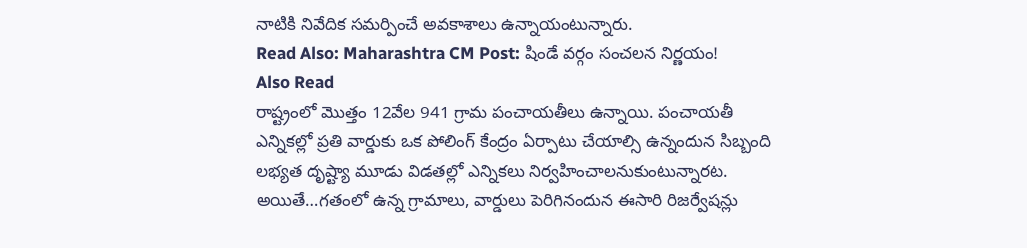నాటికి నివేదిక సమర్పించే అవకాశాలు ఉన్నాయంటున్నారు.
Read Also: Maharashtra CM Post: షిండే వర్గం సంచలన నిర్ణయం!
Also Read
రాష్ట్రంలో మొత్తం 12వేల 941 గ్రామ పంచాయతీలు ఉన్నాయి. పంచాయతీ ఎన్నికల్లో ప్రతి వార్డుకు ఒక పోలింగ్ కేంద్రం ఏర్పాటు చేయాల్సి ఉన్నందున సిబ్బంది లభ్యత దృష్ట్యా మూడు విడతల్లో ఎన్నికలు నిర్వహించాలనుకుంటున్నారట. అయితే…గతంలో ఉన్న గ్రామాలు, వార్డులు పెరిగినందున ఈసారి రిజర్వేషన్లు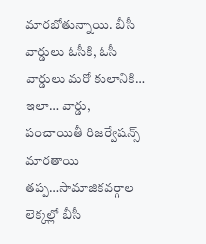మారబోతున్నాయి. బీసీ వార్డులు ఓసీకి, ఓసీ వార్డులు మరో కులానికి… ఇలా… వార్డు, పంచాయితీ రిజర్వేషన్స్ మారతాయి తప్ప…సామాజికవర్గాల లెక్కల్లో బీసీ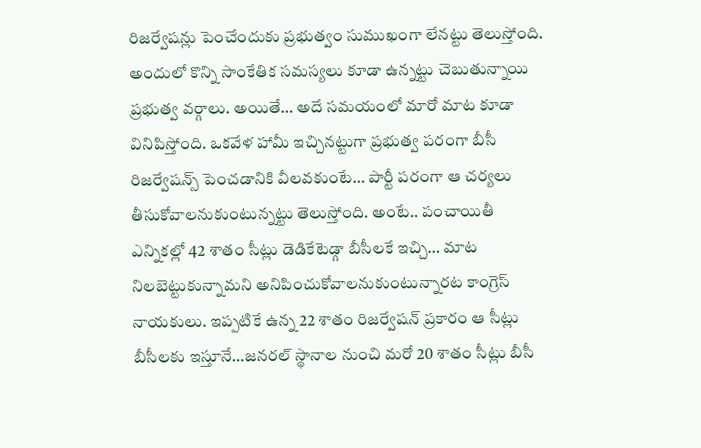రిజర్వేషన్లు పెంచేందుకు ప్రభుత్వం సుముఖంగా లేనట్టు తెలుస్తోంది. అందులో కొన్ని సాంకేతిక సమస్యలు కూడా ఉన్నట్టు చెబుతున్నాయి ప్రభుత్వ వర్గాలు. అయితే… అదే సమయంలో మారో మాట కూడా వినిపిస్తోంది. ఒకవేళ హామీ ఇచ్చినట్టుగా ప్రభుత్వ పరంగా బీసీ రిజర్వేషన్స్ పెంచడానికి వీలవకుంటే… పార్టీ పరంగా ఆ చర్యలు తీసుకోవాలనుకుంటున్నట్టు తెలుస్తోంది. అంటే.. పంచాయితీ ఎన్నికల్లో 42 శాతం సీట్లు డెడికేటెడ్గా బీసీలకే ఇచ్చి… మాట నిలబెట్టుకున్నామని అనిపించుకోవాలనుకుంటున్నారట కాంగ్రెస్ నాయకులు. ఇప్పటికే ఉన్న 22 శాతం రిజర్వేషన్ ప్రకారం ఆ సీట్లు బీసీలకు ఇస్తూనే…జనరల్ స్థానాల నుంచి మరో 20 శాతం సీట్లు బీసీ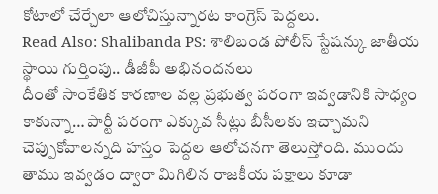కోటాలో చేర్చేలా ఆలోచిస్తున్నారట కాంగ్రెస్ పెద్దలు.
Read Also: Shalibanda PS: శాలిబండ పోలీస్ స్టేషన్కు జాతీయ స్థాయి గుర్తింపు.. డీజీపీ అభినందనలు
దీంతో సాంకేతిక కారణాల వల్ల ప్రభుత్వ పరంగా ఇవ్వడానికి సాధ్యం కాకున్నా… పార్టీ పరంగా ఎక్కువ సీట్లు బీసీలకు ఇచ్చామని చెప్పుకోవాలన్నది హస్తం పెద్దల ఆలోచనగా తెలుస్తోంది. ముందు తాము ఇవ్వడం ద్వారా మిగిలిన రాజకీయ పక్షాలు కూడా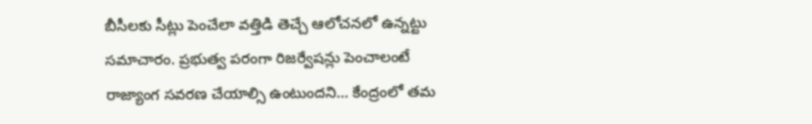బీసీలకు సీట్లు పెంచేలా వత్తిడి తెచ్చే ఆలోచనలో ఉన్నట్టు సమాచారం. ప్రభుత్వ పరంగా రిజర్వేషన్లు పెంచాలంటే రాజ్యాంగ సవరణ చేయాల్సి ఉంటుందని… కేంద్రంలో తమ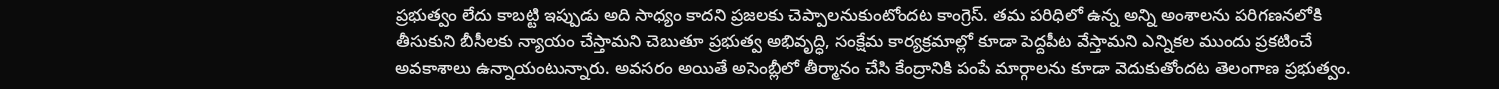ప్రభుత్వం లేదు కాబట్టి ఇప్పుడు అది సాధ్యం కాదని ప్రజలకు చెప్పాలనుకుంటోందట కాంగ్రెస్. తమ పరిధిలో ఉన్న అన్ని అంశాలను పరిగణనలోకి తీసుకుని బీసీలకు న్యాయం చేస్తామని చెబుతూ ప్రభుత్వ అభివృద్ధి, సంక్షేమ కార్యక్రమాల్లో కూడా పెద్దపీట వేస్తామని ఎన్నికల ముందు ప్రకటించే అవకాశాలు ఉన్నాయంటున్నారు. అవసరం అయితే అసెంబ్లీలో తీర్మానం చేసి కేంద్రానికి పంపే మార్గాలను కూడా వెదుకుతోందట తెలంగాణ ప్రభుత్వం.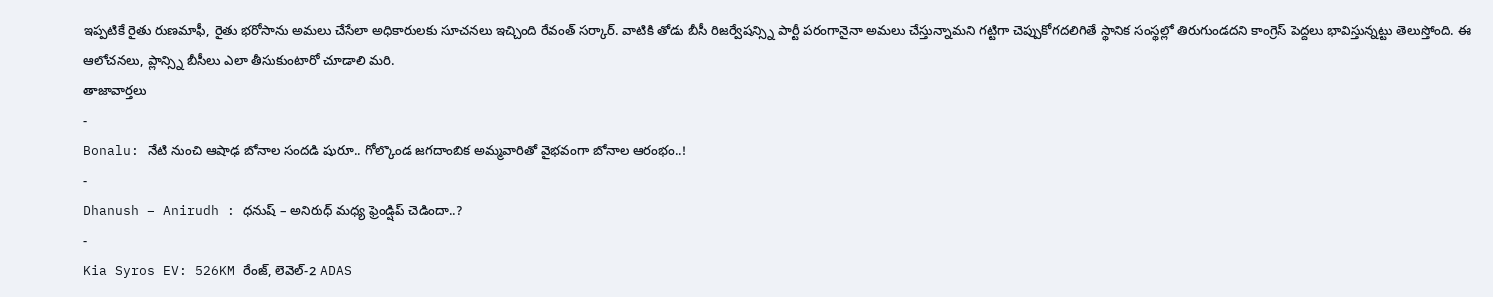ఇప్పటికే రైతు రుణమాఫీ, రైతు భరోసాను అమలు చేసేలా అధికారులకు సూచనలు ఇచ్చింది రేవంత్ సర్కార్. వాటికి తోడు బీసీ రిజర్వేషన్స్ని పార్టీ పరంగానైనా అమలు చేస్తున్నామని గట్టిగా చెప్పుకోగదలిగితే స్థానిక సంస్థల్లో తిరుగుండదని కాంగ్రెస్ పెద్దలు భావిస్తున్నట్టు తెలుస్తోంది. ఈ ఆలోచనలు, ప్లాన్స్ని బీసీలు ఎలా తీసుకుంటారో చూడాలి మరి.
తాజావార్తలు
-
Bonalu: నేటి నుంచి ఆషాఢ బోనాల సందడి షురూ.. గోల్కొండ జగదాంబిక అమ్మవారితో వైభవంగా బోనాల ఆరంభం..!
-
Dhanush – Anirudh : ధనుష్ – అనిరుధ్ మధ్య ఫ్రెండ్షిప్ చెడిందా..?
-
Kia Syros EV: 526KM రేంజ్, లెవెల్-2 ADAS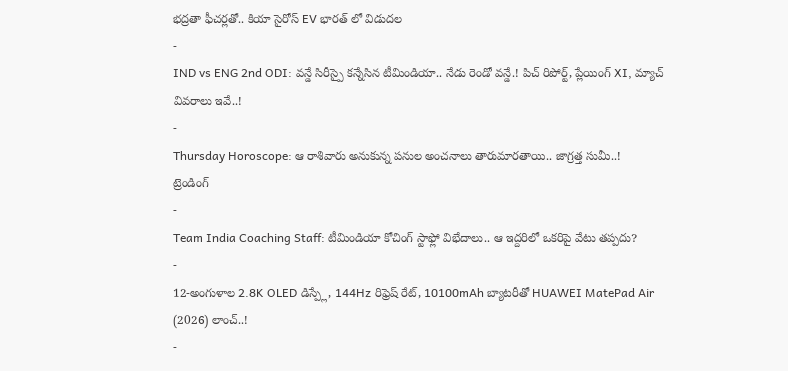భద్రతా ఫీచర్లతో.. కియా సైరోస్ EV భారత్ లో విడుదల
-
IND vs ENG 2nd ODI: వన్డే సిరీస్పై కన్నేసిన టీమిండియా.. నేడు రెండో వన్డే.! పిచ్ రిపోర్ట్, ప్లేయింగ్ XI, మ్యాచ్ వివరాలు ఇవే..!
-
Thursday Horoscope: ఆ రాశివారు అనుకున్న పనుల అంచనాలు తారుమారతాయి.. జాగ్రత్త సుమీ..!
ట్రెండింగ్
-
Team India Coaching Staff: టీమిండియా కోచింగ్ స్టాఫ్లో విభేదాలు.. ఆ ఇద్దరిలో ఒకరిపై వేటు తప్పదు?
-
12-అంగుళాల 2.8K OLED డిస్ప్లే, 144Hz రిఫ్రెష్ రేట్, 10100mAh బ్యాటరీతో HUAWEI MatePad Air (2026) లాంచ్..!
-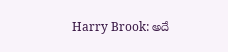Harry Brook: అదే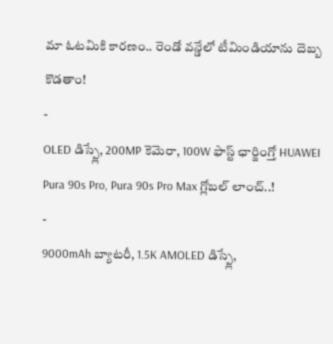మా ఓటమికి కారణం.. రెండో వన్డేలో టీమిండియాను దెబ్బ కొడతాం!
-
OLED డిస్ప్లే, 200MP కెమెరా, 100W ఫాస్ట్ ఛార్జింగ్తో HUAWEI Pura 90s Pro, Pura 90s Pro Max గ్లోబల్ లాంచ్..!
-
9000mAh బ్యాటరీ, 1.5K AMOLED డిస్ప్లే,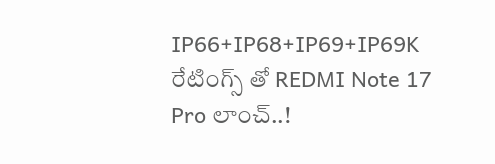IP66+IP68+IP69+IP69K రేటింగ్స్ తో REDMI Note 17 Pro లాంచ్..!